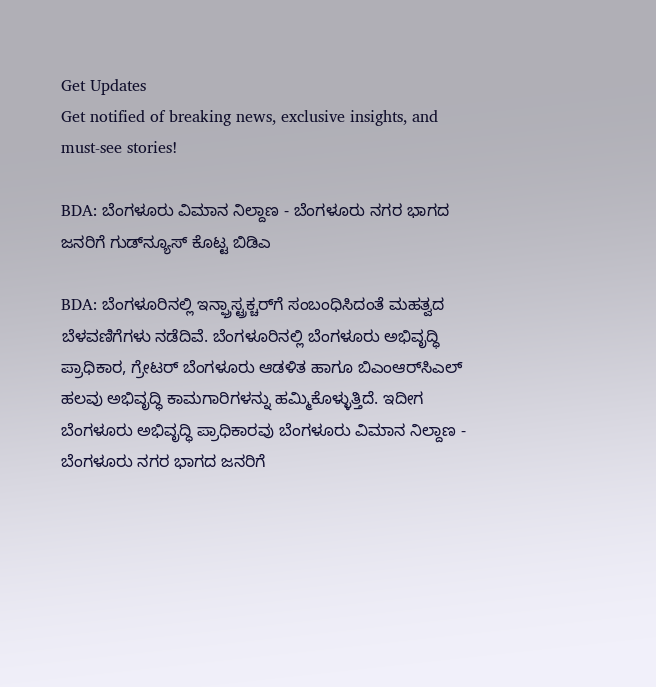Get Updates
Get notified of breaking news, exclusive insights, and must-see stories!

BDA: ಬೆಂಗಳೂರು ವಿಮಾನ ನಿಲ್ದಾಣ - ಬೆಂಗಳೂರು ನಗರ ಭಾಗದ ಜನರಿಗೆ ಗುಡ್‌ನ್ಯೂಸ್ ಕೊಟ್ಟ ಬಿಡಿಎ

BDA: ಬೆಂಗಳೂರಿನಲ್ಲಿ ಇನ್ಫ್ರಾಸ್ಟ್ರಕ್ಚರ್‌ಗೆ ಸಂಬಂಧಿಸಿದಂತೆ ಮಹತ್ವದ ಬೆಳವಣಿಗೆಗಳು ನಡೆದಿವೆ. ಬೆಂಗಳೂರಿನಲ್ಲಿ ಬೆಂಗಳೂರು ಅಭಿವೃದ್ಧಿ ಪ್ರಾಧಿಕಾರ, ಗ್ರೇಟರ್ ಬೆಂಗಳೂರು ಆಡಳಿತ ಹಾಗೂ ಬಿಎಂಆರ್‌ಸಿಎಲ್ ಹಲವು ಅಭಿವೃದ್ಧಿ ಕಾಮಗಾರಿಗಳನ್ನು ಹಮ್ಮಿಕೊಳ್ಳುತ್ತಿದೆ. ಇದೀಗ ಬೆಂಗಳೂರು ಅಭಿವೃದ್ಧಿ ಪ್ರಾಧಿಕಾರವು ಬೆಂಗಳೂರು ವಿಮಾನ ನಿಲ್ದಾಣ - ಬೆಂಗಳೂರು ನಗರ ಭಾಗದ ಜನರಿಗೆ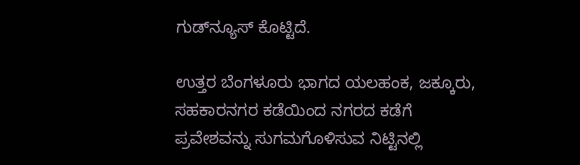ಗುಡ್‌ನ್ಯೂಸ್ ಕೊಟ್ಟಿದೆ.

ಉತ್ತರ ಬೆಂಗಳೂರು ಭಾಗದ ಯಲಹಂಕ, ಜಕ್ಕೂರು, ಸಹಕಾರನಗರ ಕಡೆಯಿಂದ ನಗರದ ಕಡೆಗೆ ಪ್ರವೇಶವನ್ನು ಸುಗಮಗೊಳಿಸುವ ನಿಟ್ಟಿನಲ್ಲಿ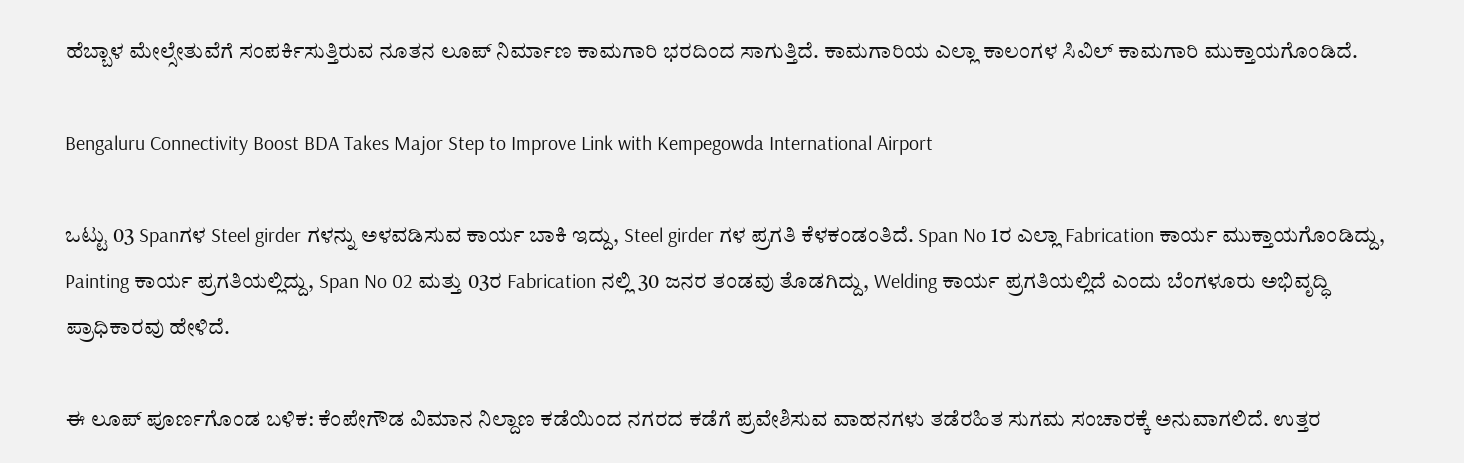ಹೆಬ್ಬಾಳ ಮೇಲ್ಸೇತುವೆಗೆ ಸಂಪರ್ಕಿಸುತ್ತಿರುವ ನೂತನ ಲೂಪ್‌ ನಿರ್ಮಾಣ ಕಾಮಗಾರಿ ಭರದಿಂದ ಸಾಗುತ್ತಿದೆ. ಕಾಮಗಾರಿಯ ಎಲ್ಲಾ ಕಾಲಂಗಳ ಸಿವಿಲ್ ಕಾಮಗಾರಿ ಮುಕ್ತಾಯಗೊಂಡಿದೆ.

Bengaluru Connectivity Boost BDA Takes Major Step to Improve Link with Kempegowda International Airport

ಒಟ್ಟು 03 Spanಗಳ Steel girder ಗಳನ್ನು ಅಳವಡಿಸುವ ಕಾರ್ಯ ಬಾಕಿ ಇದ್ದು, Steel girder ಗಳ ಪ್ರಗತಿ ಕೆಳಕಂಡಂತಿದೆ. Span No 1ರ ಎಲ್ಲಾ Fabrication ಕಾರ್ಯ ಮುಕ್ತಾಯಗೊಂಡಿದ್ದು, Painting ಕಾರ್ಯ ಪ್ರಗತಿಯಲ್ಲಿದ್ದು, Span No 02 ಮತ್ತು 03ರ Fabrication ನಲ್ಲಿ 30 ಜನರ ತಂಡವು ತೊಡಗಿದ್ದು, Welding ಕಾರ್ಯ ಪ್ರಗತಿಯಲ್ಲಿದೆ ಎಂದು ಬೆಂಗಳೂರು ಅಭಿವೃದ್ಧಿ ಪ್ರಾಧಿಕಾರವು ಹೇಳಿದೆ.

ಈ ಲೂಪ್ ಪೂರ್ಣಗೊಂಡ ಬಳಿಕ: ಕೆಂಪೇಗೌಡ ವಿಮಾನ ನಿಲ್ದಾಣ ಕಡೆಯಿಂದ ನಗರದ ಕಡೆಗೆ ಪ್ರವೇಶಿಸುವ ವಾಹನಗಳು ತಡೆರಹಿತ ಸುಗಮ ಸಂಚಾರಕ್ಕೆ ಅನುವಾಗಲಿದೆ. ಉತ್ತರ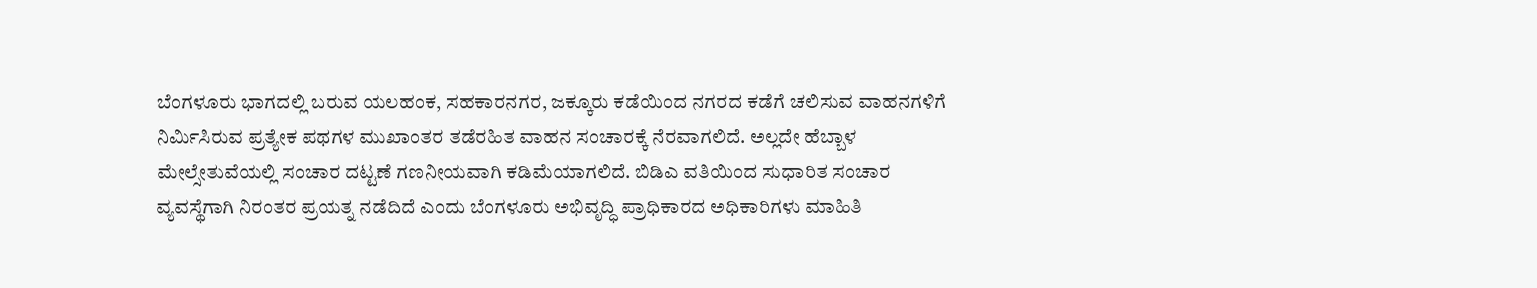ಬೆಂಗಳೂರು ಭಾಗದಲ್ಲಿ ಬರುವ ಯಲಹಂಕ, ಸಹಕಾರನಗರ, ಜಕ್ಕೂರು ಕಡೆಯಿಂದ ನಗರದ ಕಡೆಗೆ ಚಲಿಸುವ ವಾಹನಗಳಿಗೆ ನಿರ್ಮಿಸಿರುವ ಪ್ರತ್ಯೇಕ ಪಥಗಳ ಮುಖಾಂತರ ತಡೆರಹಿತ ವಾಹನ ಸಂಚಾರಕ್ಕೆ ನೆರವಾಗಲಿದೆ. ಅಲ್ಲದೇ ಹೆಬ್ಬಾಳ ಮೇಲ್ಸೇತುವೆಯಲ್ಲಿ ಸಂಚಾರ ದಟ್ಟಣೆ ಗಣನೀಯವಾಗಿ ಕಡಿಮೆಯಾಗಲಿದೆ. ಬಿಡಿಎ ವತಿಯಿಂದ ಸುಧಾರಿತ ಸಂಚಾರ ವ್ಯವಸ್ಥೆಗಾಗಿ ನಿರಂತರ ಪ್ರಯತ್ನ ನಡೆದಿದೆ ಎಂದು ಬೆಂಗಳೂರು ಅಭಿವೃದ್ಧಿ ಪ್ರಾಧಿಕಾರದ ಅಧಿಕಾರಿಗಳು ಮಾಹಿತಿ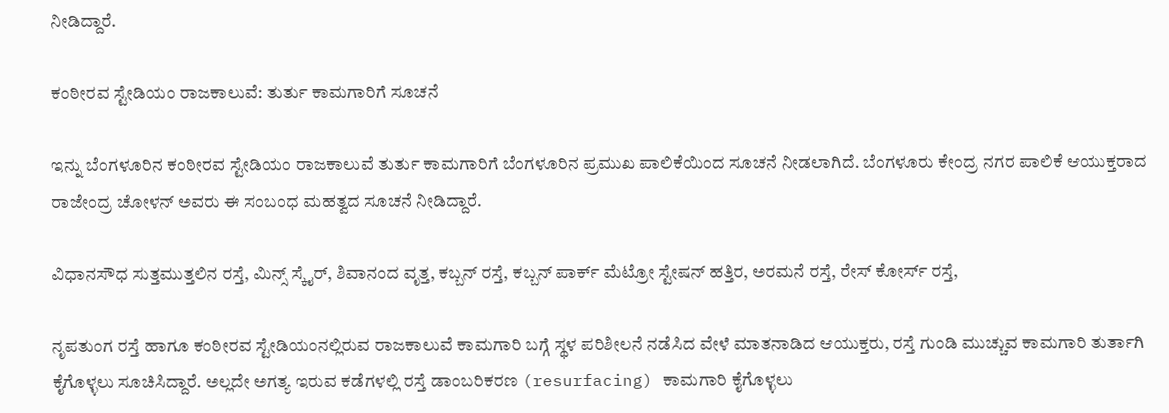ನೀಡಿದ್ದಾರೆ.

ಕಂಠೀರವ ಸ್ಟೇಡಿಯಂ ರಾಜಕಾಲುವೆ: ತುರ್ತು ಕಾಮಗಾರಿಗೆ ಸೂಚನೆ

ಇನ್ನು ಬೆಂಗಳೂರಿನ ಕಂಠೀರವ ಸ್ಟೇಡಿಯಂ ರಾಜಕಾಲುವೆ ತುರ್ತು ಕಾಮಗಾರಿಗೆ ಬೆಂಗಳೂರಿನ ಪ್ರಮುಖ ಪಾಲಿಕೆಯಿಂದ ಸೂಚನೆ ನೀಡಲಾಗಿದೆ. ಬೆಂಗಳೂರು ಕೇಂದ್ರ ನಗರ ಪಾಲಿಕೆ ಆಯುಕ್ತರಾದ ರಾಜೇಂದ್ರ ಚೋಳನ್ ಅವರು ಈ ಸಂಬಂಧ ಮಹತ್ವದ ಸೂಚನೆ ನೀಡಿದ್ದಾರೆ.

ವಿಧಾನಸೌಧ ಸುತ್ತಮುತ್ತಲಿನ ರಸ್ತೆ, ಮಿನ್ಸ್ ಸ್ಕೈರ್, ಶಿವಾನಂದ ವೃತ್ತ, ಕಬ್ಬನ್ ರಸ್ತೆ, ಕಬ್ಬನ್ ಪಾರ್ಕ್ ಮೆಟ್ರೋ ಸ್ಟೇಷನ್ ಹತ್ತಿರ, ಅರಮನೆ ರಸ್ತೆ, ರೇಸ್ ಕೋರ್ಸ್ ರಸ್ತೆ,

ನೃಪತುಂಗ ರಸ್ತೆ ಹಾಗೂ ಕಂಠೀರವ ಸ್ಟೇಡಿಯಂನಲ್ಲಿರುವ ರಾಜಕಾಲುವೆ ಕಾಮಗಾರಿ ಬಗ್ಗೆ ಸ್ಥಳ ಪರಿಶೀಲನೆ ನಡೆಸಿದ ವೇಳೆ ಮಾತನಾಡಿದ ಆಯುಕ್ತರು, ರಸ್ತೆ ಗುಂಡಿ ಮುಚ್ಚುವ ಕಾಮಗಾರಿ ತುರ್ತಾಗಿ ಕೈಗೊಳ್ಳಲು ಸೂಚಿಸಿದ್ದಾರೆ. ಅಲ್ಲದೇ ಅಗತ್ಯ ಇರುವ ಕಡೆಗಳಲ್ಲಿ ರಸ್ತೆ ಡಾಂಬರಿಕರಣ (resurfacing) ಕಾಮಗಾರಿ ಕೈಗೊಳ್ಳಲು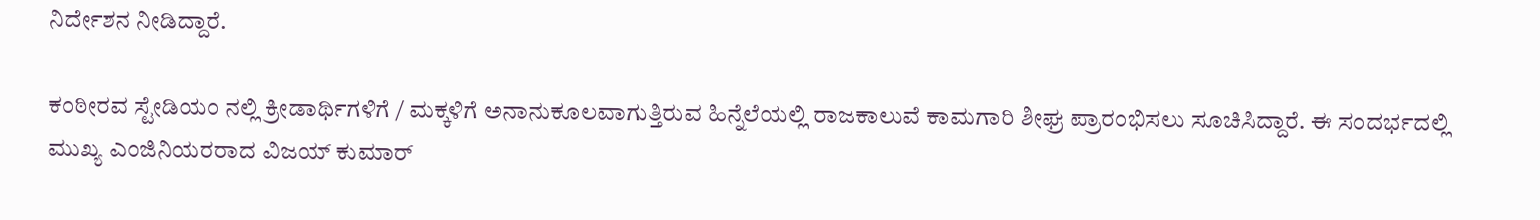ನಿರ್ದೇಶನ ನೀಡಿದ್ದಾರೆ.

ಕಂಠೀರವ ಸ್ಟೇಡಿಯಂ ನಲ್ಲಿ ಕ್ರೀಡಾರ್ಥಿಗಳಿಗೆ / ಮಕ್ಕಳಿಗೆ ಅನಾನುಕೂಲವಾಗುತ್ತಿರುವ ಹಿನ್ನೆಲೆಯಲ್ಲಿ ರಾಜಕಾಲುವೆ ಕಾಮಗಾರಿ ಶೀಘ್ರ ಪ್ರಾರಂಭಿಸಲು ಸೂಚಿಸಿದ್ದಾರೆ. ಈ ಸಂದರ್ಭದಲ್ಲಿ ಮುಖ್ಯ ಎಂಜಿನಿಯರರಾದ ವಿಜಯ್ ಕುಮಾರ್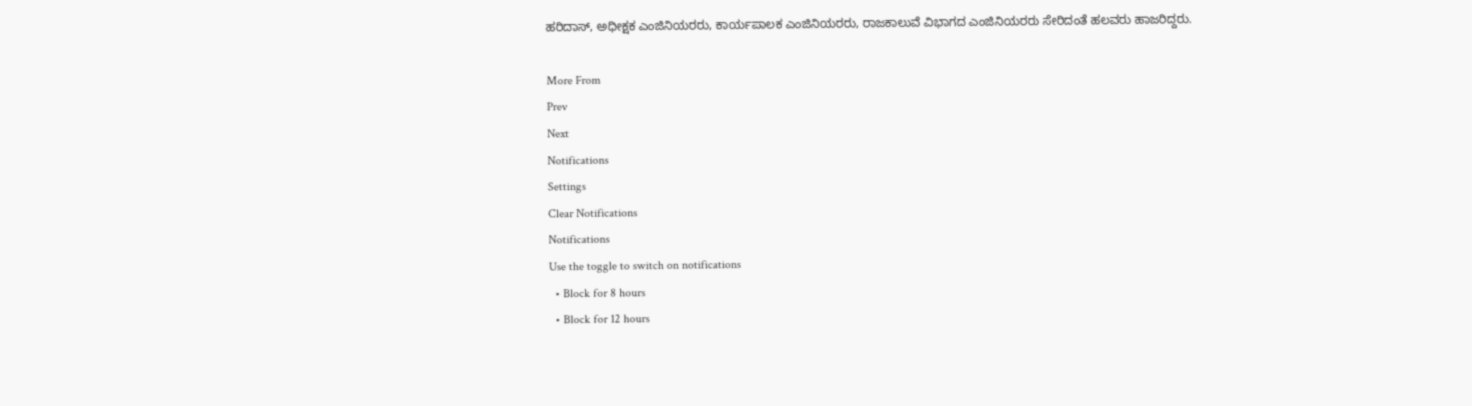ಹರಿದಾಸ್, ಅಧೀಕ್ಷಕ ಎಂಜಿನಿಯರರು, ಕಾರ್ಯಪಾಲಕ ಎಂಜಿನಿಯರರು, ರಾಜಕಾಲುವೆ ವಿಭಾಗದ ಎಂಜಿನಿಯರರು ಸೇರಿದಂತೆ ಹಲವರು ಹಾಜರಿದ್ದರು.

More From
Prev
Next
Notifications
Settings
Clear Notifications
Notifications
Use the toggle to switch on notifications
  • Block for 8 hours
  • Block for 12 hours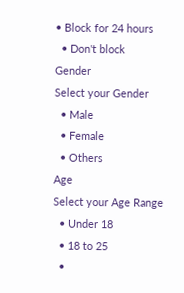• Block for 24 hours
  • Don't block
Gender
Select your Gender
  • Male
  • Female
  • Others
Age
Select your Age Range
  • Under 18
  • 18 to 25
  •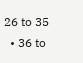26 to 35
  • 36 to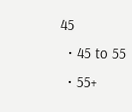45
  • 45 to 55
  • 55+